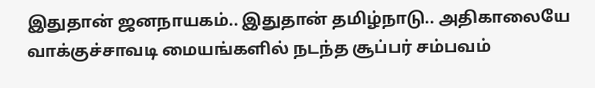இதுதான் ஜனநாயகம்.. இதுதான் தமிழ்நாடு.. அதிகாலையே வாக்குச்சாவடி மையங்களில் நடந்த சூப்பர் சம்பவம்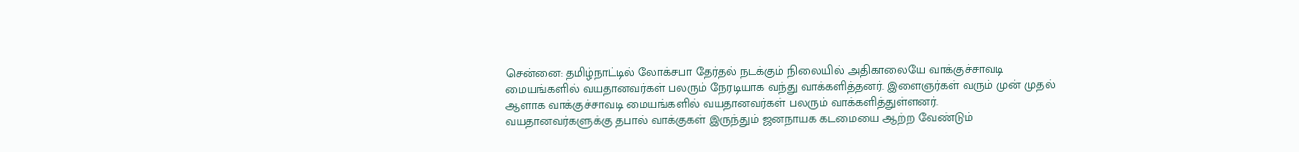சென்னை: தமிழ்நாட்டில் லோக்சபா தேர்தல் நடக்கும் நிலையில் அதிகாலையே வாக்குச்சாவடி மையங்களில் வயதானவர்கள் பலரும் நேரடியாக வந்து வாக்களித்தனர். இளைஞர்கள் வரும் முன் முதல் ஆளாக வாக்குச்சாவடி மையங்களில் வயதானவர்கள் பலரும் வாக்களித்துள்ளனர்.
வயதானவர்களுக்கு தபால் வாக்குகள் இருந்தும் ஜனநாயக கடமையை ஆற்ற வேண்டும்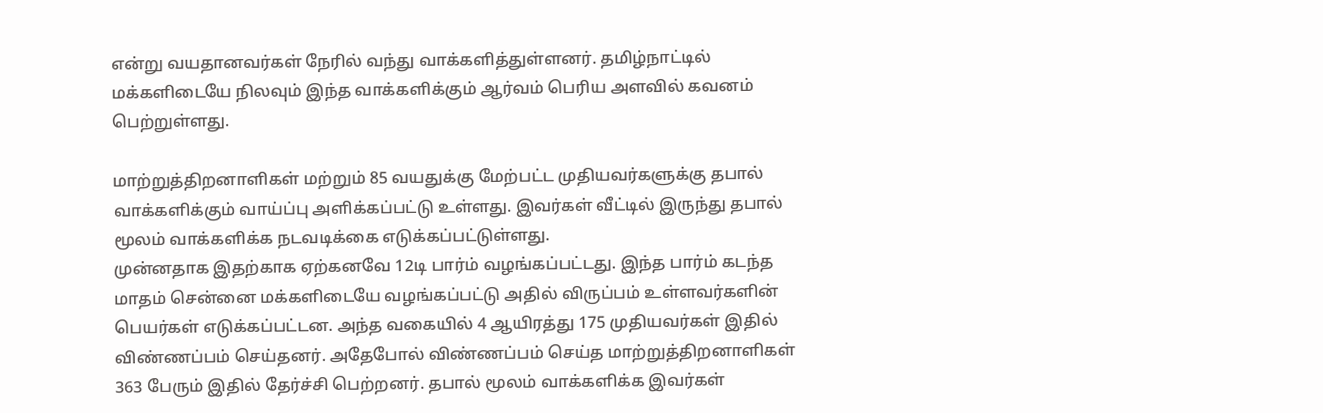என்று வயதானவர்கள் நேரில் வந்து வாக்களித்துள்ளனர். தமிழ்நாட்டில் மக்களிடையே நிலவும் இந்த வாக்களிக்கும் ஆர்வம் பெரிய அளவில் கவனம் பெற்றுள்ளது.

மாற்றுத்திறனாளிகள் மற்றும் 85 வயதுக்கு மேற்பட்ட முதியவர்களுக்கு தபால் வாக்களிக்கும் வாய்ப்பு அளிக்கப்பட்டு உள்ளது. இவர்கள் வீட்டில் இருந்து தபால் மூலம் வாக்களிக்க நடவடிக்கை எடுக்கப்பட்டுள்ளது.
முன்னதாக இதற்காக ஏற்கனவே 12டி பார்ம் வழங்கப்பட்டது. இந்த பார்ம் கடந்த மாதம் சென்னை மக்களிடையே வழங்கப்பட்டு அதில் விருப்பம் உள்ளவர்களின் பெயர்கள் எடுக்கப்பட்டன. அந்த வகையில் 4 ஆயிரத்து 175 முதியவர்கள் இதில் விண்ணப்பம் செய்தனர். அதேபோல் விண்ணப்பம் செய்த மாற்றுத்திறனாளிகள் 363 பேரும் இதில் தேர்ச்சி பெற்றனர். தபால் மூலம் வாக்களிக்க இவர்கள்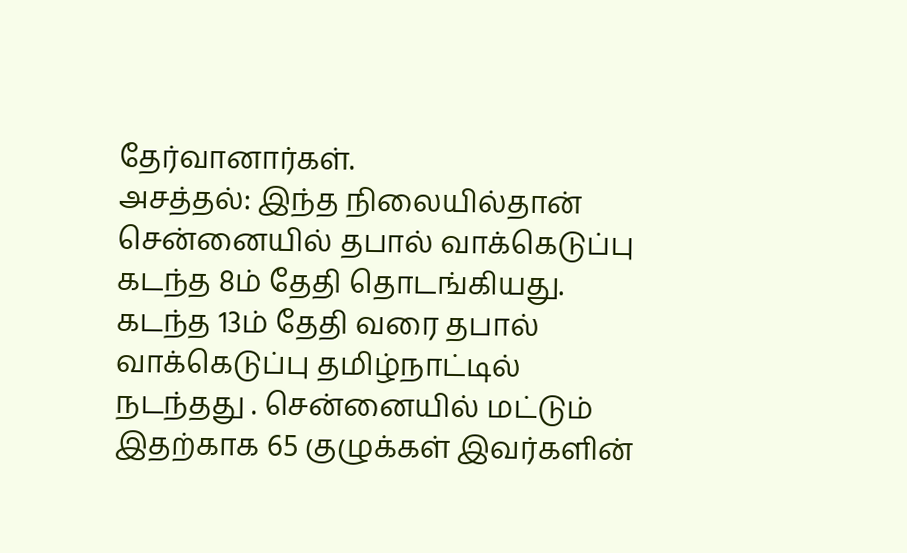தேர்வானார்கள்.
அசத்தல்: இந்த நிலையில்தான் சென்னையில் தபால் வாக்கெடுப்பு கடந்த 8ம் தேதி தொடங்கியது. கடந்த 13ம் தேதி வரை தபால் வாக்கெடுப்பு தமிழ்நாட்டில் நடந்தது . சென்னையில் மட்டும் இதற்காக 65 குழுக்கள் இவர்களின்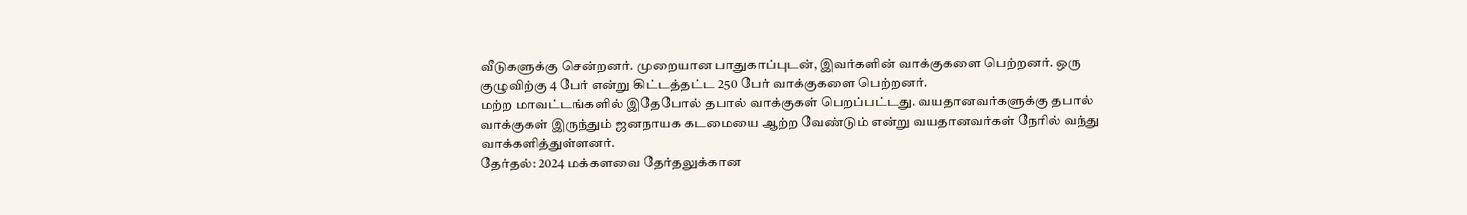வீடுகளுக்கு சென்றனர். முறையான பாதுகாப்புடன், இவர்களின் வாக்குகளை பெற்றனர். ஒரு குழுவிற்கு 4 பேர் என்று கிட்டத்தட்ட 250 பேர் வாக்குகளை பெற்றனர்.
மற்ற மாவட்டங்களில் இதேபோல் தபால் வாக்குகள் பெறப்பட்டது. வயதானவர்களுக்கு தபால் வாக்குகள் இருந்தும் ஜனநாயக கடமையை ஆற்ற வேண்டும் என்று வயதானவர்கள் நேரில் வந்து வாக்களித்துள்ளனர்.
தேர்தல்: 2024 மக்களவை தேர்தலுக்கான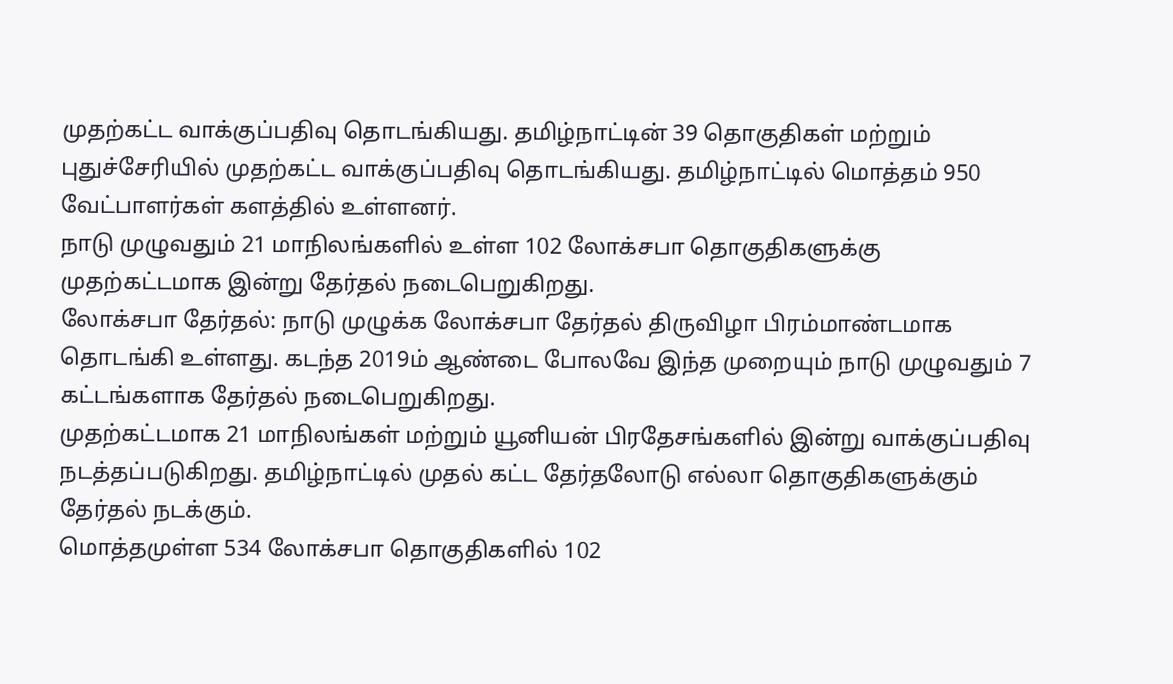முதற்கட்ட வாக்குப்பதிவு தொடங்கியது. தமிழ்நாட்டின் 39 தொகுதிகள் மற்றும் புதுச்சேரியில் முதற்கட்ட வாக்குப்பதிவு தொடங்கியது. தமிழ்நாட்டில் மொத்தம் 950 வேட்பாளர்கள் களத்தில் உள்ளனர்.
நாடு முழுவதும் 21 மாநிலங்களில் உள்ள 102 லோக்சபா தொகுதிகளுக்கு முதற்கட்டமாக இன்று தேர்தல் நடைபெறுகிறது.
லோக்சபா தேர்தல்: நாடு முழுக்க லோக்சபா தேர்தல் திருவிழா பிரம்மாண்டமாக தொடங்கி உள்ளது. கடந்த 2019ம் ஆண்டை போலவே இந்த முறையும் நாடு முழுவதும் 7 கட்டங்களாக தேர்தல் நடைபெறுகிறது.
முதற்கட்டமாக 21 மாநிலங்கள் மற்றும் யூனியன் பிரதேசங்களில் இன்று வாக்குப்பதிவு நடத்தப்படுகிறது. தமிழ்நாட்டில் முதல் கட்ட தேர்தலோடு எல்லா தொகுதிகளுக்கும் தேர்தல் நடக்கும்.
மொத்தமுள்ள 534 லோக்சபா தொகுதிகளில் 102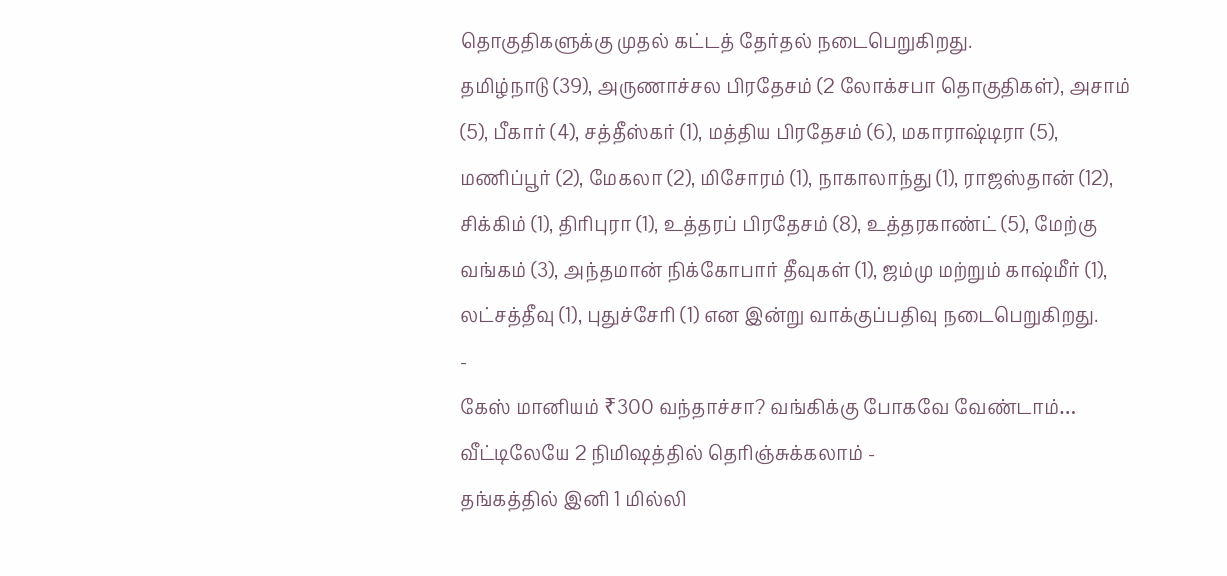தொகுதிகளுக்கு முதல் கட்டத் தேர்தல் நடைபெறுகிறது.
தமிழ்நாடு (39), அருணாச்சல பிரதேசம் (2 லோக்சபா தொகுதிகள்), அசாம் (5), பீகார் (4), சத்தீஸ்கர் (1), மத்திய பிரதேசம் (6), மகாராஷ்டிரா (5), மணிப்பூர் (2), மேகலா (2), மிசோரம் (1), நாகாலாந்து (1), ராஜஸ்தான் (12), சிக்கிம் (1), திரிபுரா (1), உத்தரப் பிரதேசம் (8), உத்தரகாண்ட் (5), மேற்கு வங்கம் (3), அந்தமான் நிக்கோபார் தீவுகள் (1), ஜம்மு மற்றும் காஷ்மீர் (1), லட்சத்தீவு (1), புதுச்சேரி (1) என இன்று வாக்குப்பதிவு நடைபெறுகிறது.
-
கேஸ் மானியம் ₹300 வந்தாச்சா? வங்கிக்கு போகவே வேண்டாம்… வீட்டிலேயே 2 நிமிஷத்தில் தெரிஞ்சுக்கலாம் -
தங்கத்தில் இனி 1 மில்லி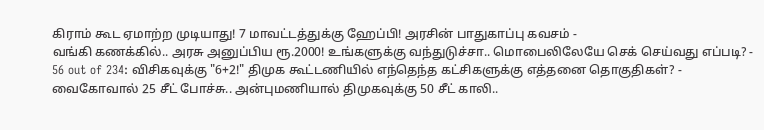கிராம் கூட ஏமாற்ற முடியாது! 7 மாவட்டத்துக்கு ஹேப்பி! அரசின் பாதுகாப்பு கவசம் -
வங்கி கணக்கில்.. அரசு அனுப்பிய ரூ.2000! உங்களுக்கு வந்துடுச்சா.. மொபைலிலேயே செக் செய்வது எப்படி? -
56 out of 234: விசிகவுக்கு "6+2!" திமுக கூட்டணியில் எந்தெந்த கட்சிகளுக்கு எத்தனை தொகுதிகள்? -
வைகோவால் 25 சீட் போச்சு.. அன்புமணியால் திமுகவுக்கு 50 சீட் காலி..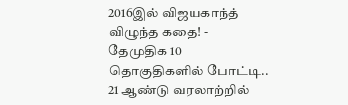2016இல் விஜயகாந்த் விழுந்த கதை! -
தேமுதிக 10 தொகுதிகளில் போட்டி.. 21 ஆண்டு வரலாற்றில்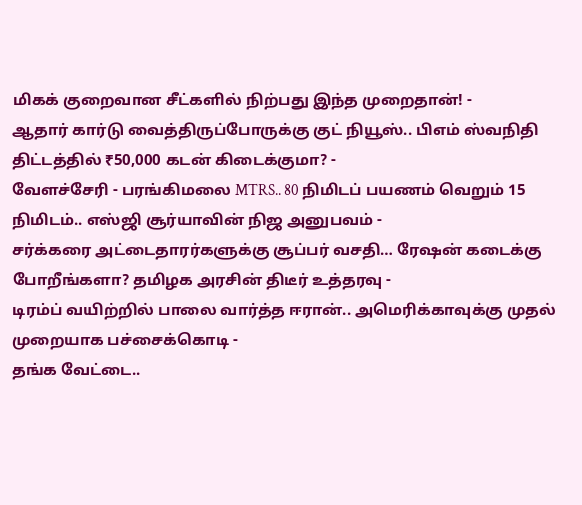மிகக் குறைவான சீட்களில் நிற்பது இந்த முறைதான்! -
ஆதார் கார்டு வைத்திருப்போருக்கு குட் நியூஸ்.. பிஎம் ஸ்வநிதி திட்டத்தில் ₹50,000 கடன் கிடைக்குமா? -
வேளச்சேரி - பரங்கிமலை MTRS.. 80 நிமிடப் பயணம் வெறும் 15 நிமிடம்.. எஸ்ஜி சூர்யாவின் நிஜ அனுபவம் -
சர்க்கரை அட்டைதாரர்களுக்கு சூப்பர் வசதி… ரேஷன் கடைக்கு போறீங்களா? தமிழக அரசின் திடீர் உத்தரவு -
டிரம்ப் வயிற்றில் பாலை வார்த்த ஈரான்.. அமெரிக்காவுக்கு முதல் முறையாக பச்சைக்கொடி -
தங்க வேட்டை..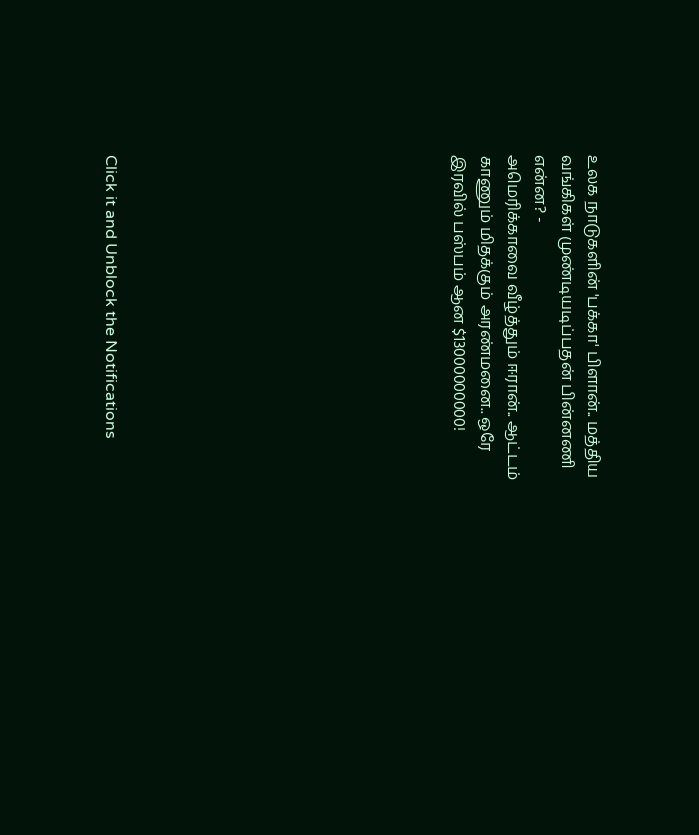உலக நாடுகளின் 'பக்கா' பிளான்.. மத்திய வங்கிகள் முண்டியடிப்பதன் பின்னணி என்ன? -
அமெரிக்காவை வீழ்த்தும் ஈரான்.. ஆட்டம் காணும் மிதக்கும் அரண்மனை.. ஒரே இரவில் பஸ்பம் ஆன $13000000000!












Click it and Unblock the Notifications